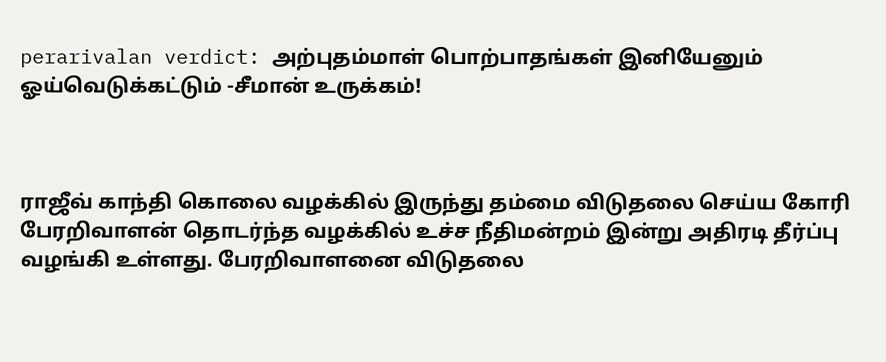perarivalan verdict: அற்புதம்மாள் பொற்பாதங்கள் இனியேனும் ஓய்வெடுக்கட்டும் -சீமான் உருக்கம்!



ராஜீவ் காந்தி கொலை வழக்கில் இருந்து தம்மை விடுதலை செய்ய கோரி பேரறிவாளன் தொடர்ந்த வழக்கில் உச்ச நீதிமன்றம் இன்று அதிரடி தீர்ப்பு வழங்கி உள்ளது. பேரறிவாளனை விடுதலை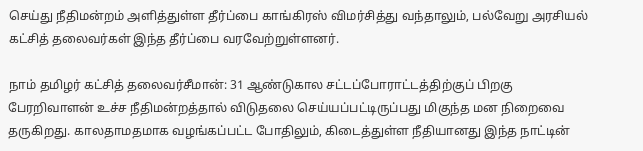செய்து நீதிமன்றம் அளித்துள்ள தீர்ப்பை காங்கிரஸ் விமர்சித்து வந்தாலும், பல்வேறு அரசியல் கட்சித் தலைவர்கள் இந்த தீர்ப்பை வரவேற்றுள்ளனர்.

நாம் தமிழர் கட்சித் தலைவர்சீமான்: 31 ஆண்டுகால சட்டப்போராட்டத்திற்குப் பிறகு பேரறிவாளன் உச்ச நீதிமன்றத்தால் விடுதலை செய்யப்பட்டிருப்பது மிகுந்த மன நிறைவை தருகிறது. காலதாமதமாக வழங்கப்பட்ட போதிலும், கிடைத்துள்ள நீதியானது இந்த நாட்டின்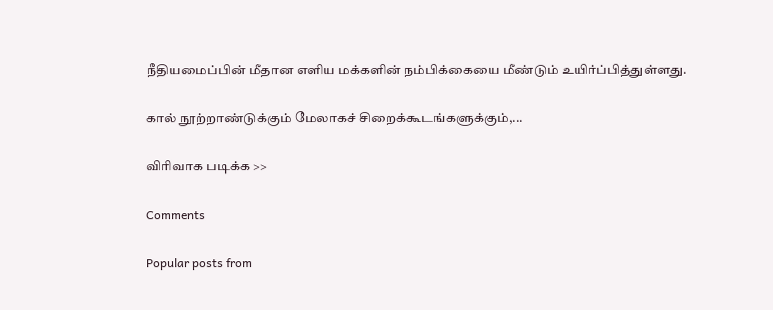நீதியமைப்பின் மீதான எளிய மக்களின் நம்பிக்கையை மீண்டும் உயிர்ப்பித்துள்ளது.

கால் நூற்றாண்டுக்கும் மேலாகச் சிறைக்கூடங்களுக்கும்,...

விரிவாக படிக்க >>

Comments

Popular posts from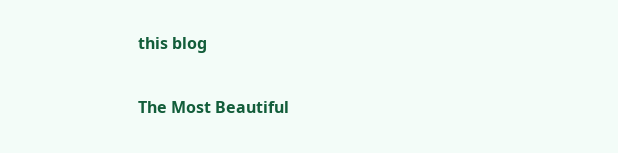this blog

The Most Beautiful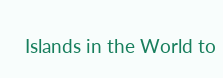Islands in the World to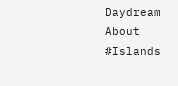Daydream About #Islands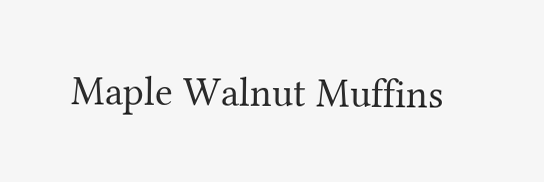Maple Walnut Muffins